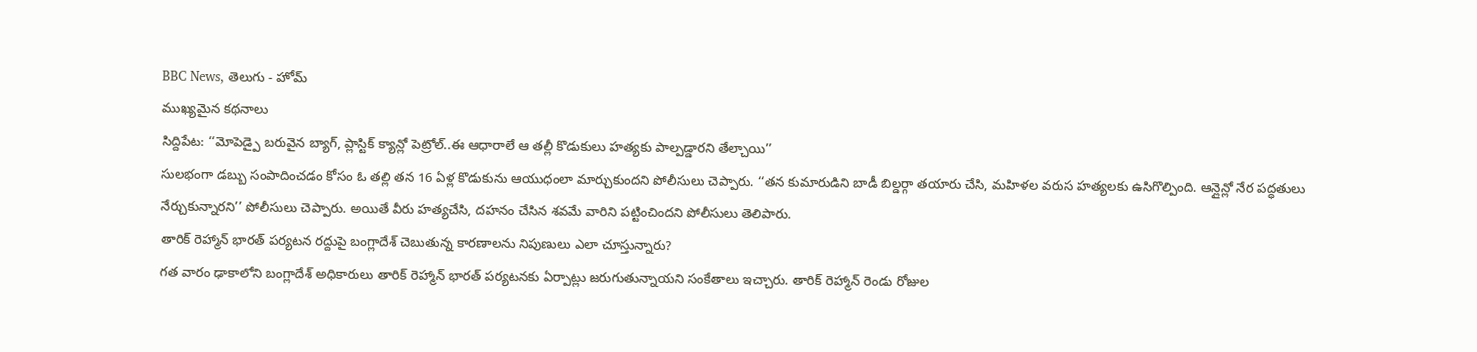BBC News, తెలుగు - హోమ్
ముఖ్యమైన కథనాలు
సిద్దిపేట: ‘‘మోపెడ్పై బరువైన బ్యాగ్, ప్లాస్టిక్ క్యాన్లో పెట్రోల్..ఈ ఆధారాలే ఆ తల్లీ కొడుకులు హత్యకు పాల్పడ్డారని తేల్చాయి’’
సులభంగా డబ్బు సంపాదించడం కోసం ఓ తల్లి తన 16 ఏళ్ల కొడుకును ఆయుధంలా మార్చుకుందని పోలీసులు చెప్పారు. ‘‘తన కుమారుడిని బాడీ బిల్డర్గా తయారు చేసి, మహిళల వరుస హత్యలకు ఉసిగొల్పింది. ఆన్లైన్లో నేర పద్ధతులు నేర్చుకున్నారని’’ పోలీసులు చెప్పారు. అయితే వీరు హత్యచేసి, దహనం చేసిన శవమే వారిని పట్టించిందని పోలీసులు తెలిపారు.
తారిక్ రెహ్మాన్ భారత్ పర్యటన రద్దుపై బంగ్లాదేశ్ చెబుతున్న కారణాలను నిపుణులు ఎలా చూస్తున్నారు?
గత వారం ఢాకాలోని బంగ్లాదేశ్ అధికారులు తారిక్ రెహ్మాన్ భారత్ పర్యటనకు ఏర్పాట్లు జరుగుతున్నాయని సంకేతాలు ఇచ్చారు. తారిక్ రెహ్మాన్ రెండు రోజుల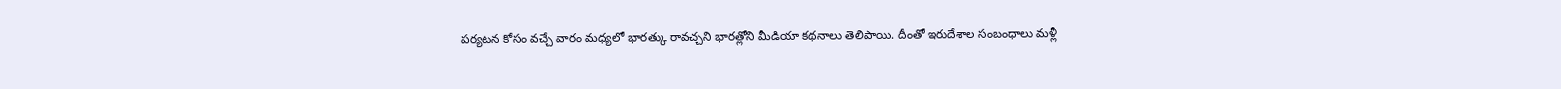పర్యటన కోసం వచ్చే వారం మధ్యలో భారత్కు రావచ్చని భారత్లోని మీడియా కథనాలు తెలిపాయి. దీంతో ఇరుదేశాల సంబంధాలు మళ్లీ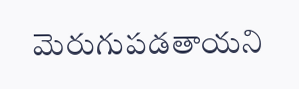మెరుగుపడతాయని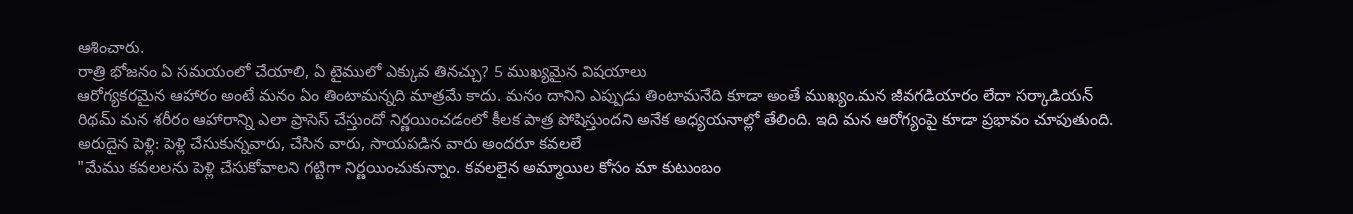ఆశించారు.
రాత్రి భోజనం ఏ సమయంలో చేయాలి, ఏ టైములో ఎక్కువ తినచ్చు? 5 ముఖ్యమైన విషయాలు
ఆరోగ్యకరమైన ఆహారం అంటే మనం ఏం తింటామన్నది మాత్రమే కాదు. మనం దానిని ఎప్పుడు తింటామనేది కూడా అంతే ముఖ్యం.మన జీవగడియారం లేదా సర్కాడియన్ రిథమ్ మన శరీరం ఆహారాన్ని ఎలా ప్రాసెస్ చేస్తుందో నిర్ణయించడంలో కీలక పాత్ర పోషిస్తుందని అనేక అధ్యయనాల్లో తేలింది. ఇది మన ఆరోగ్యంపై కూడా ప్రభావం చూపుతుంది.
అరుదైన పెళ్లి: పెళ్లి చేసుకున్నవారు, చేసిన వారు, సాయపడిన వారు అందరూ కవలలే
"మేము కవలలను పెళ్లి చేసుకోవాలని గట్టిగా నిర్ణయించుకున్నాం. కవలలైన అమ్మాయిల కోసం మా కుటుంబం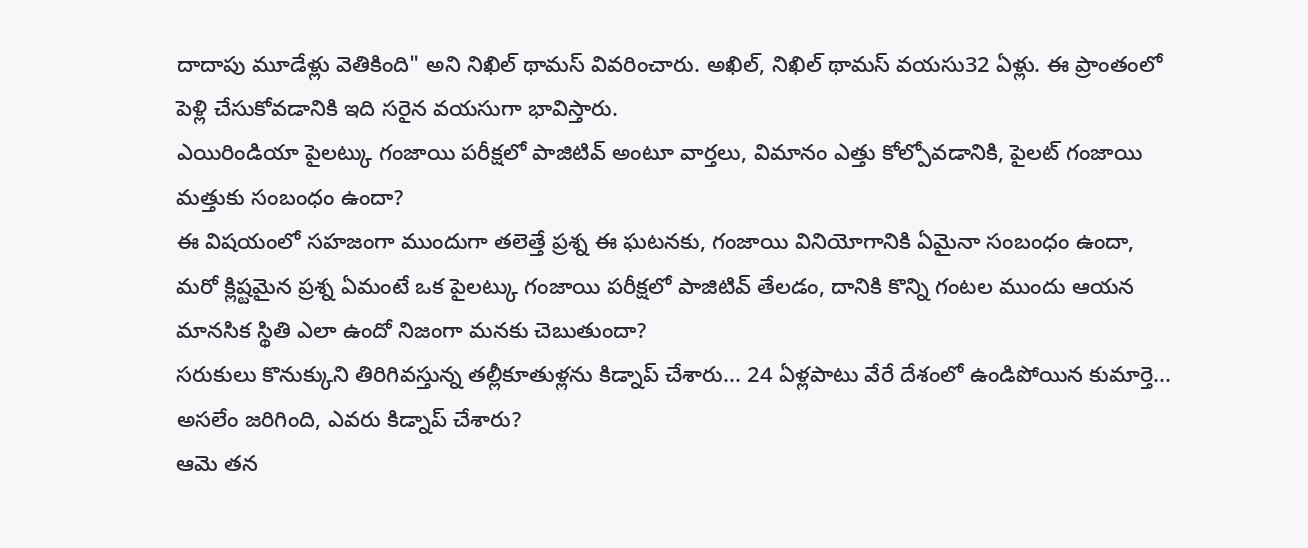దాదాపు మూడేళ్లు వెతికింది" అని నిఖిల్ థామస్ వివరించారు. అఖిల్, నిఖిల్ థామస్ వయసు32 ఏళ్లు. ఈ ప్రాంతంలో పెళ్లి చేసుకోవడానికి ఇది సరైన వయసుగా భావిస్తారు.
ఎయిరిండియా పైలట్కు గంజాయి పరీక్షలో పాజిటివ్ అంటూ వార్తలు, విమానం ఎత్తు కోల్పోవడానికి, పైలట్ గంజాయి మత్తుకు సంబంధం ఉందా?
ఈ విషయంలో సహజంగా ముందుగా తలెత్తే ప్రశ్న ఈ ఘటనకు, గంజాయి వినియోగానికి ఏమైనా సంబంధం ఉందా, మరో క్లిష్టమైన ప్రశ్న ఏమంటే ఒక పైలట్కు గంజాయి పరీక్షలో పాజిటివ్ తేలడం, దానికి కొన్ని గంటల ముందు ఆయన మానసిక స్థితి ఎలా ఉందో నిజంగా మనకు చెబుతుందా?
సరుకులు కొనుక్కుని తిరిగివస్తున్న తల్లీకూతుళ్లను కిడ్నాప్ చేశారు... 24 ఏళ్లపాటు వేరే దేశంలో ఉండిపోయిన కుమార్తె... అసలేం జరిగింది, ఎవరు కిడ్నాప్ చేశారు?
ఆమె తన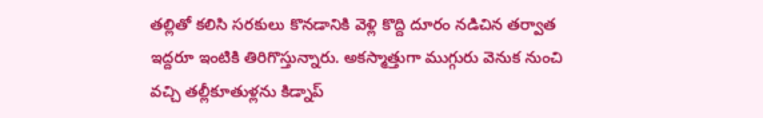తల్లితో కలిసి సరకులు కొనడానికి వెళ్లి కొద్ది దూరం నడిచిన తర్వాత ఇద్దరూ ఇంటికి తిరిగొస్తున్నారు. అకస్మాత్తుగా ముగ్గురు వెనుక నుంచి వచ్చి తల్లీకూతుళ్లను కిడ్నాప్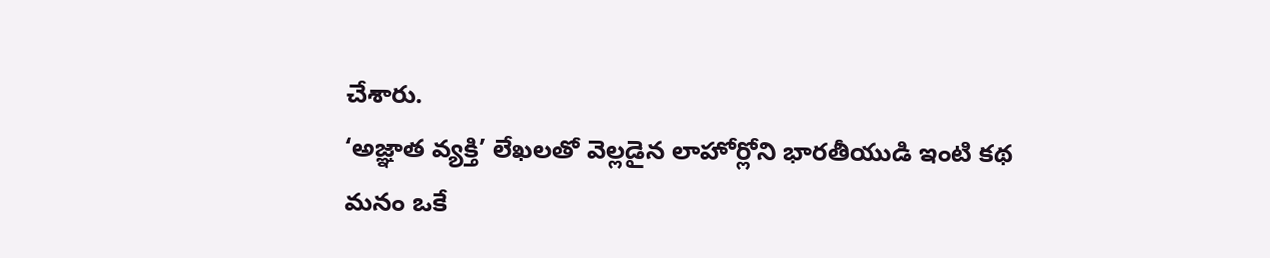చేశారు.
‘అజ్ఞాత వ్యక్తి’ లేఖలతో వెల్లడైన లాహోర్లోని భారతీయుడి ఇంటి కథ
మనం ఒకే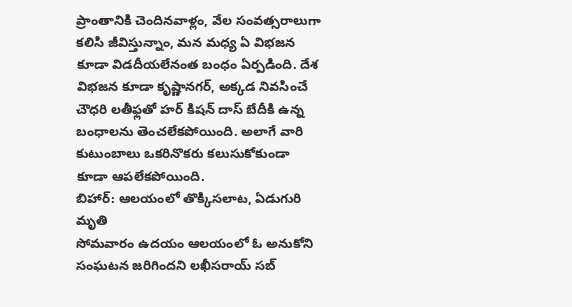ప్రాంతానికి చెందినవాళ్లం, వేల సంవత్సరాలుగా కలిసి జీవిస్తున్నాం, మన మధ్య ఏ విభజన కూడా విడదీయలేనంత బంధం ఏర్పడింది. దేశ విభజన కూడా కృష్ణానగర్, అక్కడ నివసించే చౌధరి లతీఫ్లతో హర్ కిషన్ దాస్ బేదీకి ఉన్న బంధాలను తెంచలేకపోయింది. అలాగే వారి కుటుంబాలు ఒకరినొకరు కలుసుకోకుండా కూడా ఆపలేకపోయింది.
బిహార్: ఆలయంలో తొక్కిసలాట, ఏడుగురి మృతి
సోమవారం ఉదయం ఆలయంలో ఓ అనుకోని సంఘటన జరిగిందని లఖీసరాయ్ సబ్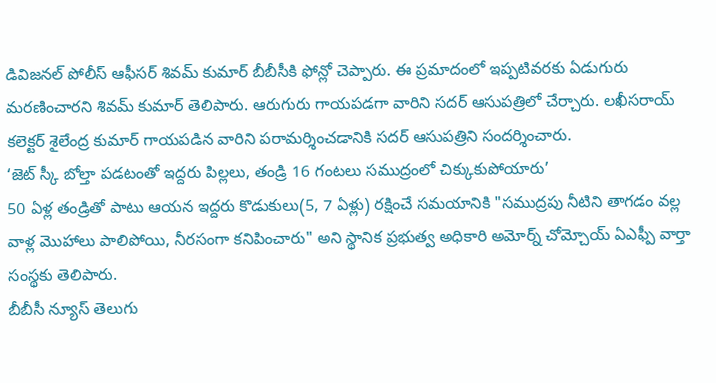డివిజనల్ పోలీస్ ఆఫీసర్ శివమ్ కుమార్ బీబీసీకి ఫోన్లో చెప్పారు. ఈ ప్రమాదంలో ఇప్పటివరకు ఏడుగురు మరణించారని శివమ్ కుమార్ తెలిపారు. ఆరుగురు గాయపడగా వారిని సదర్ ఆసుపత్రిలో చేర్చారు. లఖీసరాయ్ కలెక్టర్ శైలేంద్ర కుమార్ గాయపడిన వారిని పరామర్శించడానికి సదర్ ఆసుపత్రిని సందర్శించారు.
‘జెట్ స్కీ బోల్తా పడటంతో ఇద్దరు పిల్లలు, తండ్రి 16 గంటలు సముద్రంలో చిక్కుకుపోయారు’
50 ఏళ్ల తండ్రితో పాటు ఆయన ఇద్దరు కొడుకులు(5, 7 ఏళ్లు) రక్షించే సమయానికి "సముద్రపు నీటిని తాగడం వల్ల వాళ్ల మొహాలు పాలిపోయి, నీరసంగా కనిపించారు" అని స్థానిక ప్రభుత్వ అధికారి అమోర్న్ చోమ్చోయ్ ఏఎఫ్పీ వార్తా సంస్థకు తెలిపారు.
బీబీసీ న్యూస్ తెలుగు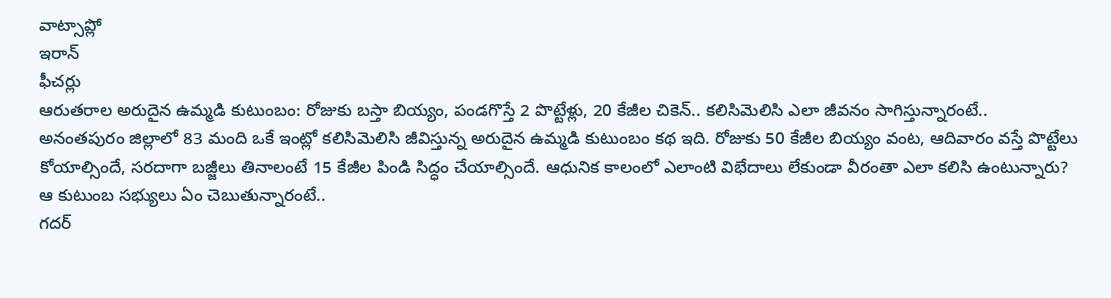వాట్సాప్లో
ఇరాన్
ఫీచర్లు
ఆరుతరాల అరుదైన ఉమ్మడి కుటుంబం: రోజుకు బస్తా బియ్యం, పండగొస్తే 2 పొట్టేళ్లు, 20 కేజీల చికెన్.. కలిసిమెలిసి ఎలా జీవనం సాగిస్తున్నారంటే..
అనంతపురం జిల్లాలో 83 మంది ఒకే ఇంట్లో కలిసిమెలిసి జీవిస్తున్న అరుదైన ఉమ్మడి కుటుంబం కథ ఇది. రోజుకు 50 కేజీల బియ్యం వంట, ఆదివారం వస్తే పొట్టేలు కోయాల్సిందే, సరదాగా బజ్జీలు తినాలంటే 15 కేజీల పిండి సిద్ధం చేయాల్సిందే. ఆధునిక కాలంలో ఎలాంటి విభేదాలు లేకుండా వీరంతా ఎలా కలిసి ఉంటున్నారు? ఆ కుటుంబ సభ్యులు ఏం చెబుతున్నారంటే..
గదర్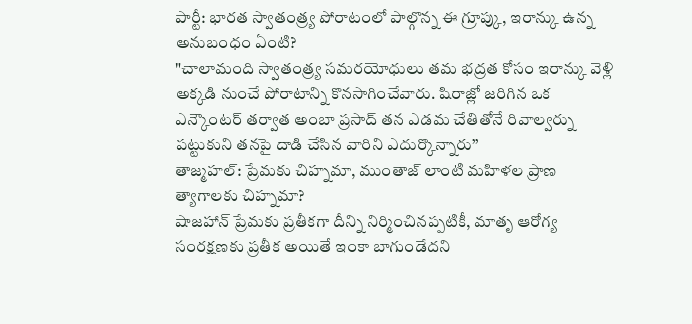పార్టీ: భారత స్వాతంత్ర్య పోరాటంలో పాల్గొన్న ఈ గ్రూప్కు, ఇరాన్కు ఉన్న అనుబంధం ఏంటి?
"చాలామంది స్వాతంత్ర్య సమరయోధులు తమ భద్రత కోసం ఇరాన్కు వెళ్లి అక్కడి నుంచే పోరాటాన్ని కొనసాగించేవారు. షిరాజ్లో జరిగిన ఒక ఎన్కౌంటర్ తర్వాత అంబా ప్రసాద్ తన ఎడమ చేతితోనే రివాల్వర్ను పట్టుకుని తనపై దాడి చేసిన వారిని ఎదుర్కొన్నారు’’
తాజ్మహల్: ప్రేమకు చిహ్నమా, ముంతాజ్ లాంటి మహిళల ప్రాణ త్యాగాలకు చిహ్నమా?
షాజహాన్ ప్రేమకు ప్రతీకగా దీన్ని నిర్మించినప్పటికీ, మాతృ ఆరోగ్య సంరక్షణకు ప్రతీక అయితే ఇంకా బాగుండేదని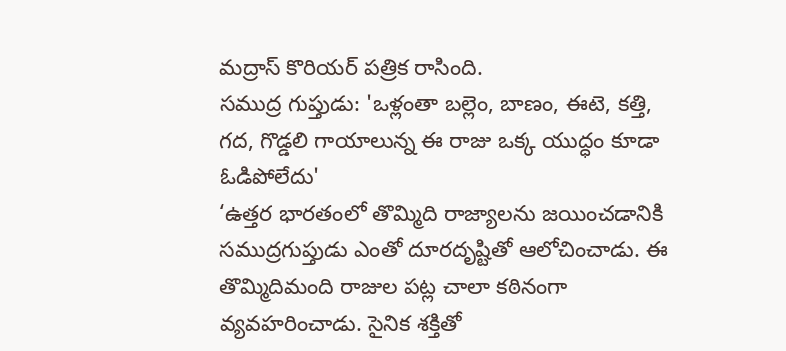మద్రాస్ కొరియర్ పత్రిక రాసింది.
సముద్ర గుప్తుడు: 'ఒళ్లంతా బల్లెం, బాణం, ఈటె, కత్తి, గద, గొడ్డలి గాయాలున్న ఈ రాజు ఒక్క యుద్ధం కూడా ఓడిపోలేదు'
‘ఉత్తర భారతంలో తొమ్మిది రాజ్యాలను జయించడానికి సముద్రగుప్తుడు ఎంతో దూరదృష్టితో ఆలోచించాడు. ఈ తొమ్మిదిమంది రాజుల పట్ల చాలా కఠినంగా వ్యవహరించాడు. సైనిక శక్తితో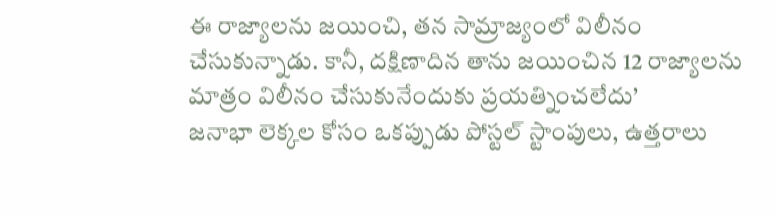ఈ రాజ్యాలను జయించి, తన సామ్రాజ్యంలో విలీనం చేసుకున్నాడు. కానీ, దక్షిణాదిన తాను జయించిన 12 రాజ్యాలను మాత్రం విలీనం చేసుకునేందుకు ప్రయత్నించలేదు’
జనాభా లెక్కల కోసం ఒకప్పుడు పోస్టల్ స్టాంపులు, ఉత్తరాలు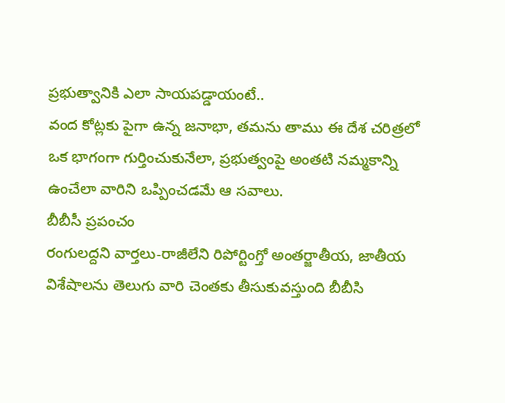ప్రభుత్వానికి ఎలా సాయపడ్డాయంటే..
వంద కోట్లకు పైగా ఉన్న జనాభా, తమను తాము ఈ దేశ చరిత్రలో ఒక భాగంగా గుర్తించుకునేలా, ప్రభుత్వంపై అంతటి నమ్మకాన్ని ఉంచేలా వారిని ఒప్పించడమే ఆ సవాలు.
బీబీసీ ప్రపంచం
రంగులద్దని వార్తలు-రాజీలేని రిపోర్టింగ్తో అంతర్జాతీయ, జాతీయ విశేషాలను తెలుగు వారి చెంతకు తీసుకువస్తుంది బీబీసి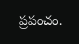ప్రపంచం.